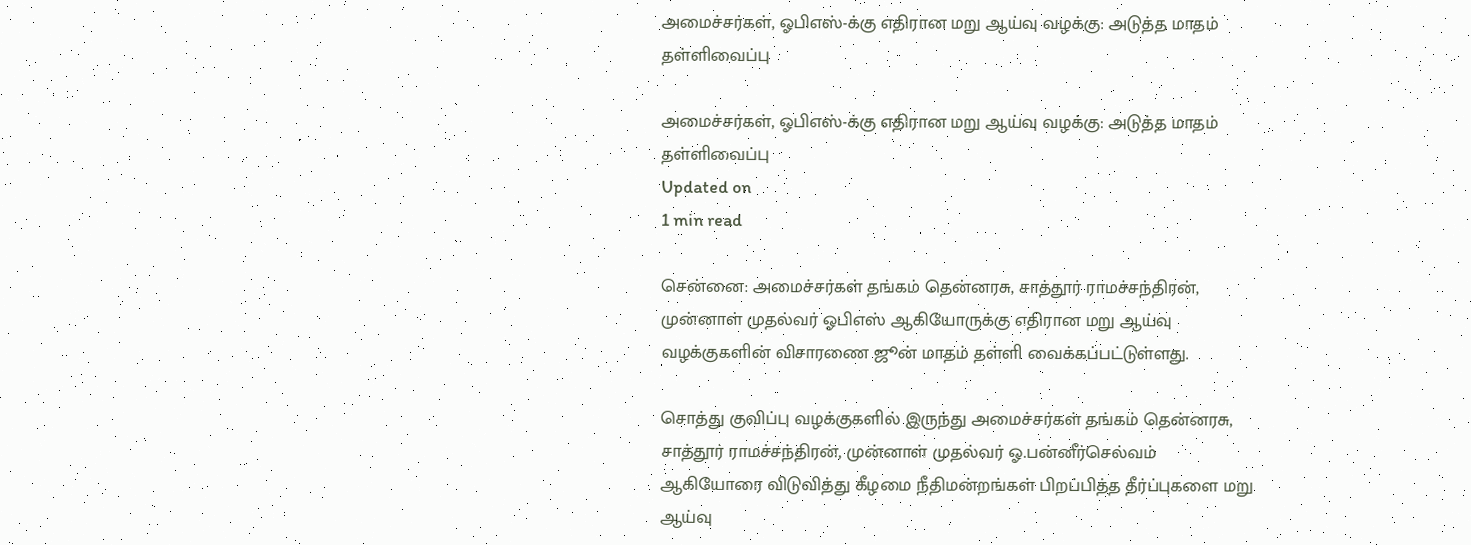அமைச்சர்கள், ஓபிஎஸ்-க்கு எதிரான மறு ஆய்வு வழக்கு: அடுத்த மாதம் தள்ளிவைப்பு

அமைச்சர்கள், ஓபிஎஸ்-க்கு எதிரான மறு ஆய்வு வழக்கு: அடுத்த மாதம் தள்ளிவைப்பு
Updated on
1 min read

சென்னை: அமைச்சர்கள் தங்கம் தென்னரசு, சாத்தூர் ராமச்சந்திரன், முன்னாள் முதல்வர் ஓபிஎஸ் ஆகியோருக்கு எதிரான மறு ஆய்வு வழக்குகளின் விசாரணை ஜூன் மாதம் தள்ளி வைக்கப்பட்டுள்ளது.

சொத்து குவிப்பு வழக்குகளில் இருந்து அமைச்சர்கள் தங்கம் தென்னரசு, சாத்தூர் ராமச்சந்திரன், முன்னாள் முதல்வர் ஓ.பன்னீர்செல்வம் ஆகியோரை விடுவித்து கீழமை நீதிமன்றங்கள் பிறப்பித்த தீர்ப்புகளை மறு ஆய்வு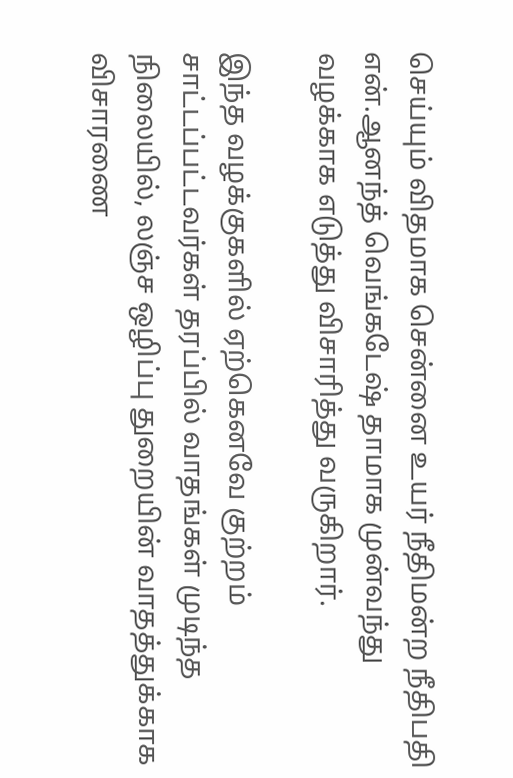செய்யும் விதமாக சென்னை உயர் நீதிமன்ற நீதிபதி என்.ஆனந்த் வெங்கடேஷ் தாமாக முன்வந்து வழக்காக எடுத்து விசாரித்து வருகிறார்.

இந்த வழக்குகளில் ஏற்கெனவே குற்றம் சாட்டப்பட்டவர்கள் தரப்பில் வாதங்கள் முடிந்த நிலையில், லஞ்ச ஒழிப்பு துறையின் வாதத்துக்காக விசாரணை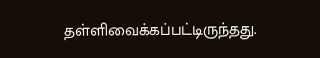தள்ளிவைக்கப்பட்டிருந்தது.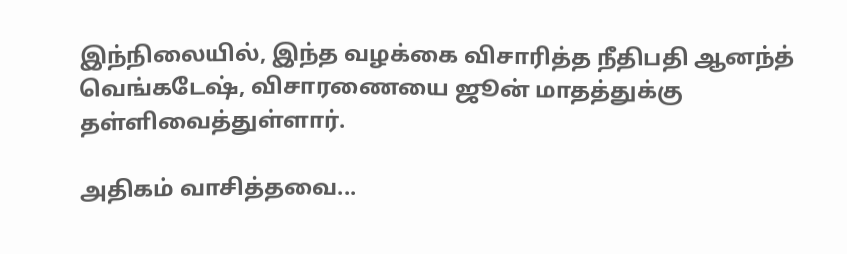இந்நிலையில், இந்த வழக்கை விசாரித்த நீதிபதி ஆனந்த் வெங்கடேஷ், விசாரணையை ஜூன் மாதத்துக்கு தள்ளிவைத்துள்ளார்.

அதிகம் வாசித்தவை...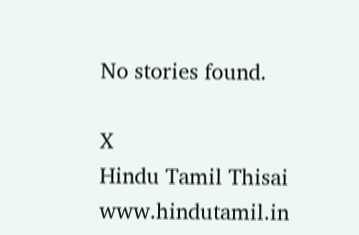No stories found.

X
Hindu Tamil Thisai
www.hindutamil.in